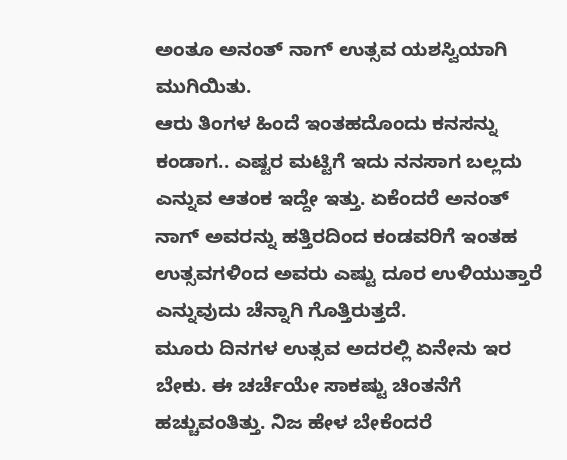ಅಂತೂ ಅನಂತ್ ನಾಗ್ ಉತ್ಸವ ಯಶಸ್ವಿಯಾಗಿ ಮುಗಿಯಿತು.
ಆರು ತಿಂಗಳ ಹಿಂದೆ ಇಂತಹದೊಂದು ಕನಸನ್ನು ಕಂಡಾಗ.. ಎಷ್ಟರ ಮಟ್ಟಿಗೆ ಇದು ನನಸಾಗ ಬಲ್ಲದು ಎನ್ನುವ ಆತಂಕ ಇದ್ದೇ ಇತ್ತು. ಏಕೆಂದರೆ ಅನಂತ್ ನಾಗ್ ಅವರನ್ನು ಹತ್ತಿರದಿಂದ ಕಂಡವರಿಗೆ ಇಂತಹ ಉತ್ಸವಗಳಿಂದ ಅವರು ಎಷ್ಟು ದೂರ ಉಳಿಯುತ್ತಾರೆ ಎನ್ನುವುದು ಚೆನ್ನಾಗಿ ಗೊತ್ತಿರುತ್ತದೆ.
ಮೂರು ದಿನಗಳ ಉತ್ಸವ ಅದರಲ್ಲಿ ಏನೇನು ಇರ ಬೇಕು. ಈ ಚರ್ಚೆಯೇ ಸಾಕಷ್ಟು ಚಿಂತನೆಗೆ ಹಚ್ಚುವಂತಿತ್ತು. ನಿಜ ಹೇಳ ಬೇಕೆಂದರೆ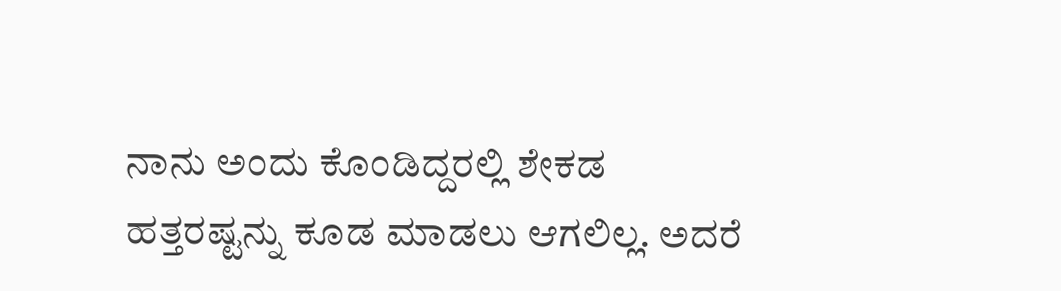ನಾನು ಅಂದು ಕೊಂಡಿದ್ದರಲ್ಲಿ ಶೇಕಡ ಹತ್ತರಷ್ಟನ್ನು ಕೂಡ ಮಾಡಲು ಆಗಲಿಲ್ಲ. ಅದರೆ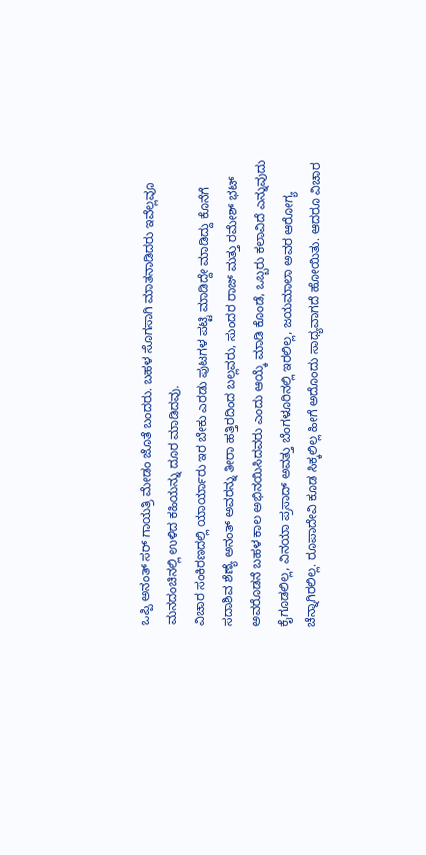ಒಪ್ಪಿ ಅನಂತ್ ಸರ್ ಗಾಯತ್ರಿ ಮೇಡಂ ಜೊತೆ ಬಂದರು. ಬಹಳ ಸೊಗಸಾಗಿ ಮಾತನಾಡಿದರು ಇವೆಲ್ಲವೂ ಮನದಂಚಿನಲ್ಲಿ ಉಳಿದ ಕಹಿಯನ್ನು ದೂರ ಮಾಡಿದವು.
ವಿಚಾರ ಸಂಕಿರಣದಲ್ಲಿ ಯಾರ್ಯಾರು ಇರ ಬೇಕು ಎರಡು ಪುಟಗಳ ಪಟ್ಟಿ ಮಾಡಿದ್ದೇ ಮಾಡಿದ್ದು ಕೊನೆಗೆ ಸದಾಶಿವ ಶೆಣ್ಯೆ ಅನಂತ್ ಅವರನ್ನು ತೀರಾ ಹತ್ತಿರದಿಂದ ಬಲ್ಲವರು, ಸುಂದರ ರಾಜ್ ಮತ್ತು ರಮೇಶ್ ಭಟ್ ಅವರೊಡನೆ ಬಹಳ ಕಾಲ ಅಭಿನಯಿಸಿದವರು ಎಂದು ಆಯ್ಕೆ ಮಾಡಿ ಕೊಂಡೆ, ಒಬ್ಬರು ಕಲಾವಿದೆ ಎನ್ನುವುದು ಕೈಗೂಡಲಿಲ್ಲ, ವಿನಯಾ ಪ್ರಸಾದ್ ಅವತ್ತು ಬೆಂಗಳೂರಿನಲ್ಲಿ ಇರಲಿಲ್ಲ, ಜಯಮಾಲಾ ಅವರ ಆರೋಗ್ಯ ಚೆನ್ನಾಗಿರಲಿಲ್ಲ. ರೂಪಾದೇವಿ ಕೂಡ ಸಿಕ್ಕಲಿಲ್ಲ ಹೀಗೆ ಅದೊಂದು ಸಾಧ್ಯವಾಗದೆ ಹೋಯಿತು. ಆದರೂ ವಿಚಾರ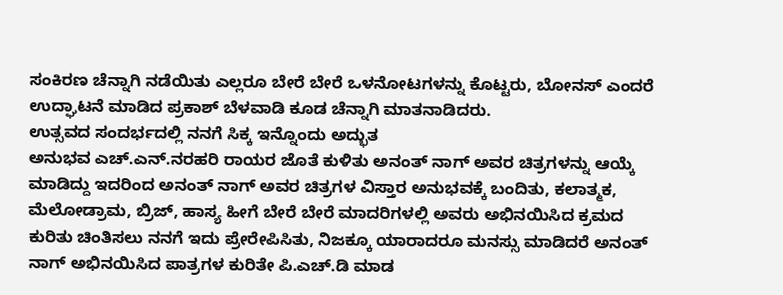ಸಂಕಿರಣ ಚೆನ್ನಾಗಿ ನಡೆಯಿತು ಎಲ್ಲರೂ ಬೇರೆ ಬೇರೆ ಒಳನೋಟಗಳನ್ನು ಕೊಟ್ಟರು, ಬೋನಸ್ ಎಂದರೆ ಉದ್ಘಾಟನೆ ಮಾಡಿದ ಪ್ರಕಾಶ್ ಬೆಳವಾಡಿ ಕೂಡ ಚೆನ್ನಾಗಿ ಮಾತನಾಡಿದರು.
ಉತ್ಸವದ ಸಂದರ್ಭದಲ್ಲಿ ನನಗೆ ಸಿಕ್ಕ ಇನ್ನೊಂದು ಅದ್ಭುತ
ಅನುಭವ ಎಚ್.ಎನ್.ನರಹರಿ ರಾಯರ ಜೊತೆ ಕುಳಿತು ಅನಂತ್ ನಾಗ್ ಅವರ ಚಿತ್ರಗಳನ್ನು ಆಯ್ಕೆ ಮಾಡಿದ್ದು ಇದರಿಂದ ಅನಂತ್ ನಾಗ್ ಅವರ ಚಿತ್ರಗಳ ವಿಸ್ತಾರ ಅನುಭವಕ್ಕೆ ಬಂದಿತು, ಕಲಾತ್ಮಕ, ಮೆಲೋಡ್ರಾಮ, ಬ್ರಿಜ್, ಹಾಸ್ಯ ಹೀಗೆ ಬೇರೆ ಬೇರೆ ಮಾದರಿಗಳಲ್ಲಿ ಅವರು ಅಭಿನಯಿಸಿದ ಕ್ರಮದ ಕುರಿತು ಚಿಂತಿಸಲು ನನಗೆ ಇದು ಪ್ರೇರೇಪಿಸಿತು, ನಿಜಕ್ಕೂ ಯಾರಾದರೂ ಮನಸ್ಸು ಮಾಡಿದರೆ ಅನಂತ್ ನಾಗ್ ಅಭಿನಯಿಸಿದ ಪಾತ್ರಗಳ ಕುರಿತೇ ಪಿ.ಎಚ್.ಡಿ ಮಾಡ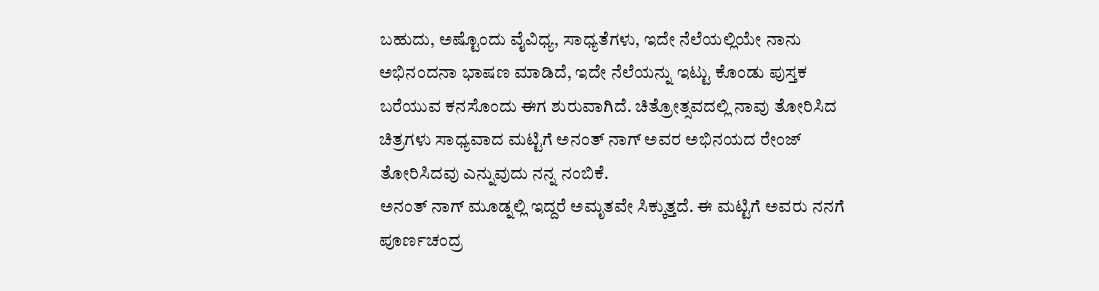ಬಹುದು, ಅಷ್ಟೊಂದು ವೈವಿಧ್ಯ, ಸಾಧ್ಯತೆಗಳು, ಇದೇ ನೆಲೆಯಲ್ಲಿಯೇ ನಾನು ಅಭಿನಂದನಾ ಭಾಷಣ ಮಾಡಿದೆ, ಇದೇ ನೆಲೆಯನ್ನು ಇಟ್ಟು ಕೊಂಡು ಪುಸ್ತಕ ಬರೆಯುವ ಕನಸೊಂದು ಈಗ ಶುರುವಾಗಿದೆ. ಚಿತ್ರೋತ್ಸವದಲ್ಲಿ ನಾವು ತೋರಿಸಿದ ಚಿತ್ರಗಳು ಸಾಧ್ಯವಾದ ಮಟ್ಟಿಗೆ ಅನಂತ್ ನಾಗ್ ಅವರ ಅಭಿನಯದ ರೇಂಜ್ ತೋರಿಸಿದವು ಎನ್ನುವುದು ನನ್ನ ನಂಬಿಕೆ.
ಅನಂತ್ ನಾಗ್ ಮೂಡ್ನಲ್ಲಿ ಇದ್ದರೆ ಅಮೃತವೇ ಸಿಕ್ಕುತ್ತದೆ. ಈ ಮಟ್ಟಿಗೆ ಅವರು ನನಗೆ ಪೂರ್ಣಚಂದ್ರ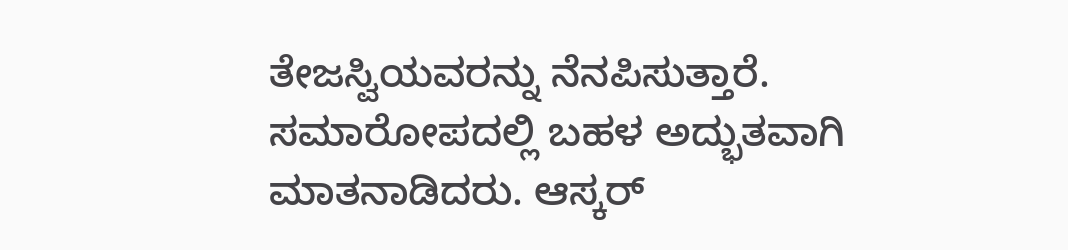ತೇಜಸ್ವಿಯವರನ್ನು ನೆನಪಿಸುತ್ತಾರೆ. ಸಮಾರೋಪದಲ್ಲಿ ಬಹಳ ಅದ್ಭುತವಾಗಿ ಮಾತನಾಡಿದರು. ಆಸ್ಕರ್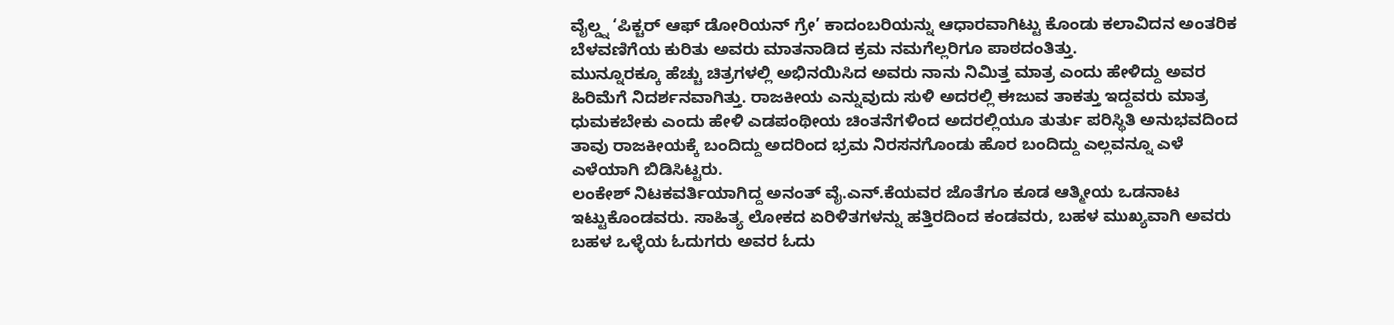ವೈಲ್ಡ್ನ ‘ಪಿಕ್ಚರ್ ಆಫ್ ಡೋರಿಯನ್ ಗ್ರೇ’ ಕಾದಂಬರಿಯನ್ನು ಆಧಾರವಾಗಿಟ್ಟು ಕೊಂಡು ಕಲಾವಿದನ ಅಂತರಿಕ ಬೆಳವಣಿಗೆಯ ಕುರಿತು ಅವರು ಮಾತನಾಡಿದ ಕ್ರಮ ನಮಗೆಲ್ಲರಿಗೂ ಪಾಠದಂತಿತ್ತು.
ಮುನ್ನೂರಕ್ಕೂ ಹೆಚ್ಚು ಚಿತ್ರಗಳಲ್ಲಿ ಅಭಿನಯಿಸಿದ ಅವರು ನಾನು ನಿಮಿತ್ತ ಮಾತ್ರ ಎಂದು ಹೇಳಿದ್ದು ಅವರ ಹಿರಿಮೆಗೆ ನಿದರ್ಶನವಾಗಿತ್ತು. ರಾಜಕೀಯ ಎನ್ನುವುದು ಸುಳಿ ಅದರಲ್ಲಿ ಈಜುವ ತಾಕತ್ತು ಇದ್ದವರು ಮಾತ್ರ ಧುಮಕಬೇಕು ಎಂದು ಹೇಳಿ ಎಡಪಂಥೀಯ ಚಿಂತನೆಗಳಿಂದ ಅದರಲ್ಲಿಯೂ ತುರ್ತು ಪರಿಸ್ಥಿತಿ ಅನುಭವದಿಂದ ತಾವು ರಾಜಕೀಯಕ್ಕೆ ಬಂದಿದ್ದು ಅದರಿಂದ ಭ್ರಮ ನಿರಸನಗೊಂಡು ಹೊರ ಬಂದಿದ್ದು ಎಲ್ಲವನ್ನೂ ಎಳೆ ಎಳೆಯಾಗಿ ಬಿಡಿಸಿಟ್ಟರು.
ಲಂಕೇಶ್ ನಿಟಕವರ್ತಿಯಾಗಿದ್ದ ಅನಂತ್ ವೈ.ಎನ್.ಕೆಯವರ ಜೊತೆಗೂ ಕೂಡ ಆತ್ಮೀಯ ಒಡನಾಟ ಇಟ್ಟುಕೊಂಡವರು. ಸಾಹಿತ್ಯ ಲೋಕದ ಏರಿಳಿತಗಳನ್ನು ಹತ್ತಿರದಿಂದ ಕಂಡವರು, ಬಹಳ ಮುಖ್ಯವಾಗಿ ಅವರು ಬಹಳ ಒಳ್ಳೆಯ ಓದುಗರು ಅವರ ಓದು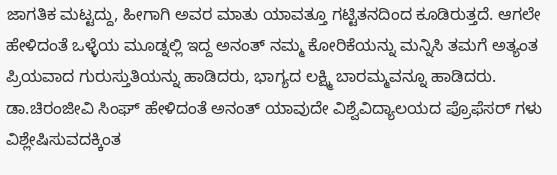ಜಾಗತಿಕ ಮಟ್ಟದ್ದು, ಹೀಗಾಗಿ ಅವರ ಮಾತು ಯಾವತ್ತೂ ಗಟ್ಟಿತನದಿಂದ ಕೂಡಿರುತ್ತದೆ. ಆಗಲೇ ಹೇಳಿದಂತೆ ಒಳ್ಳೆಯ ಮೂಡ್ನಲ್ಲಿ ಇದ್ದ ಅನಂತ್ ನಮ್ಮ ಕೋರಿಕೆಯನ್ನು ಮನ್ನಿಸಿ ತಮಗೆ ಅತ್ಯಂತ ಪ್ರಿಯವಾದ ಗುರುಸ್ತುತಿಯನ್ನು ಹಾಡಿದರು, ಭಾಗ್ಯದ ಲಕ್ಷ್ಮಿ ಬಾರಮ್ಮವನ್ನೂ ಹಾಡಿದರು.
ಡಾ.ಚಿರಂಜೀವಿ ಸಿಂಘ್ ಹೇಳಿದಂತೆ ಅನಂತ್ ಯಾವುದೇ ವಿಶ್ವೆವಿದ್ಯಾಲಯದ ಪ್ರೊಫೆಸರ್ ಗಳು ವಿಶ್ಲೇಷಿಸುವದಕ್ಕಿಂತ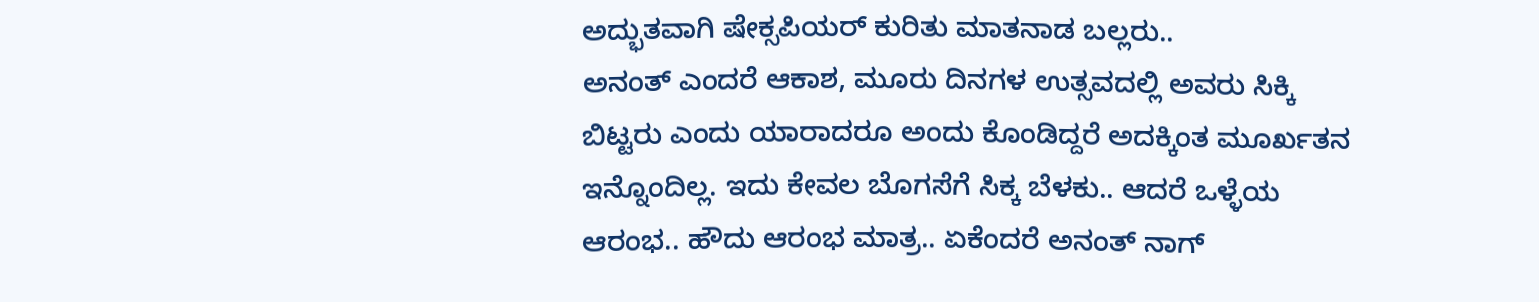ಅದ್ಭುತವಾಗಿ ಷೇಕ್ಸಪಿಯರ್ ಕುರಿತು ಮಾತನಾಡ ಬಲ್ಲರು..
ಅನಂತ್ ಎಂದರೆ ಆಕಾಶ, ಮೂರು ದಿನಗಳ ಉತ್ಸವದಲ್ಲಿ ಅವರು ಸಿಕ್ಕಿ ಬಿಟ್ಟರು ಎಂದು ಯಾರಾದರೂ ಅಂದು ಕೊಂಡಿದ್ದರೆ ಅದಕ್ಕಿಂತ ಮೂರ್ಖತನ ಇನ್ನೊಂದಿಲ್ಲ. ಇದು ಕೇವಲ ಬೊಗಸೆಗೆ ಸಿಕ್ಕ ಬೆಳಕು.. ಆದರೆ ಒಳ್ಳೆಯ ಆರಂಭ.. ಹೌದು ಆರಂಭ ಮಾತ್ರ.. ಏಕೆಂದರೆ ಅನಂತ್ ನಾಗ್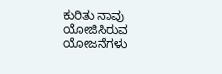ಕುರಿತು ನಾವು ಯೋಜಿಸಿರುವ ಯೋಜನೆಗಳು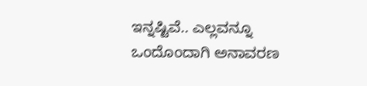ಇನ್ನಷ್ಟಿವೆ.. ಎಲ್ಲವನ್ನೂ ಒಂದೊಂದಾಗಿ ಅನಾವರಣ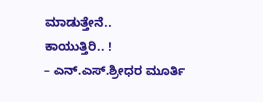ಮಾಡುತ್ತೇನೆ..
ಕಾಯುತ್ತಿರಿ.. !
– ಎನ್.ಎಸ್.ಶ್ರೀಧರ ಮೂರ್ತಿ